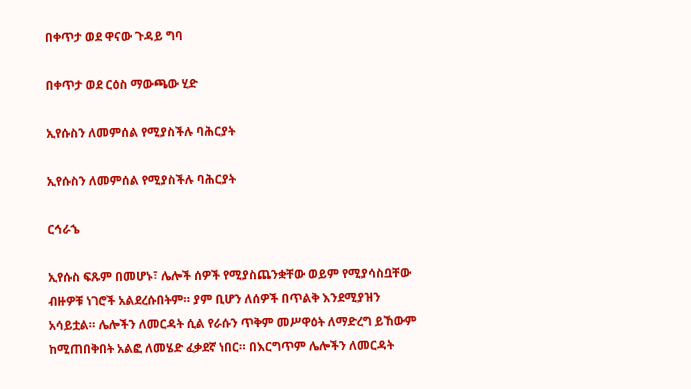በቀጥታ ወደ ዋናው ጉዳይ ግባ

በቀጥታ ወደ ርዕስ ማውጫው ሂድ

ኢየሱስን ለመምሰል የሚያስችሉ ባሕርያት

ኢየሱስን ለመምሰል የሚያስችሉ ባሕርያት

ርኅራኄ

ኢየሱስ ፍጹም በመሆኑ፣ ሌሎች ሰዎች የሚያስጨንቋቸው ወይም የሚያሳስቧቸው ብዙዎቹ ነገሮች አልደረሱበትም። ያም ቢሆን ለሰዎች በጥልቅ እንደሚያዝን አሳይቷል። ሌሎችን ለመርዳት ሲል የራሱን ጥቅም መሥዋዕት ለማድረግ ይኸውም ከሚጠበቅበት አልፎ ለመሄድ ፈቃደኛ ነበር። በእርግጥም ሌሎችን ለመርዳት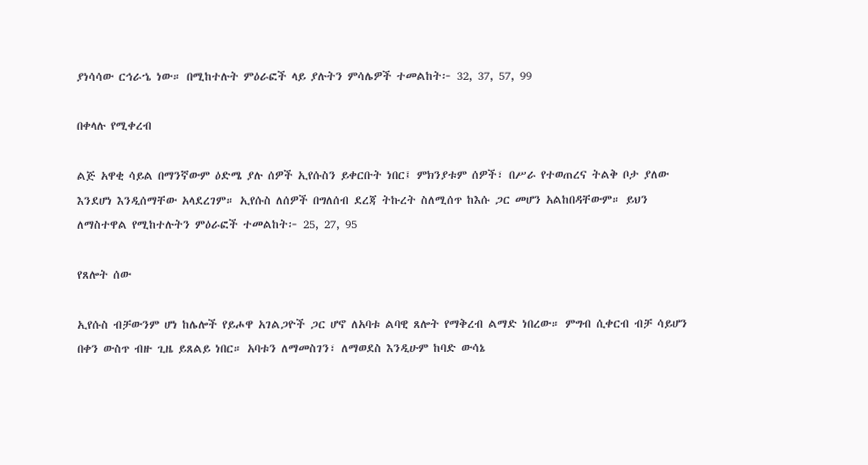ያነሳሳው ርኅራኄ ነው። በሚከተሉት ምዕራፎች ላይ ያሉትን ምሳሌዎች ተመልከት፦ 32, 37, 57, 99

በቀላሉ የሚቀረብ

ልጅ አዋቂ ሳይል በማንኛውም ዕድሜ ያሉ ሰዎች ኢየሱስን ይቀርቡት ነበር፤ ምክንያቱም ሰዎች፣ በሥራ የተወጠረና ትልቅ ቦታ ያለው እንደሆነ እንዲሰማቸው አላደረገም። ኢየሱስ ለሰዎች በግለሰብ ደረጃ ትኩረት ስለሚሰጥ ከእሱ ጋር መሆን አልከበዳቸውም። ይህን ለማስተዋል የሚከተሉትን ምዕራፎች ተመልከት፦ 25, 27, 95

የጸሎት ሰው

ኢየሱስ ብቻውንም ሆነ ከሌሎች የይሖዋ አገልጋዮች ጋር ሆኖ ለአባቱ ልባዊ ጸሎት የማቅረብ ልማድ ነበረው። ምግብ ሲቀርብ ብቻ ሳይሆን በቀን ውስጥ ብዙ ጊዜ ይጸልይ ነበር። አባቱን ለማመስገን፣ ለማወደስ እንዲሁም ከባድ ውሳኔ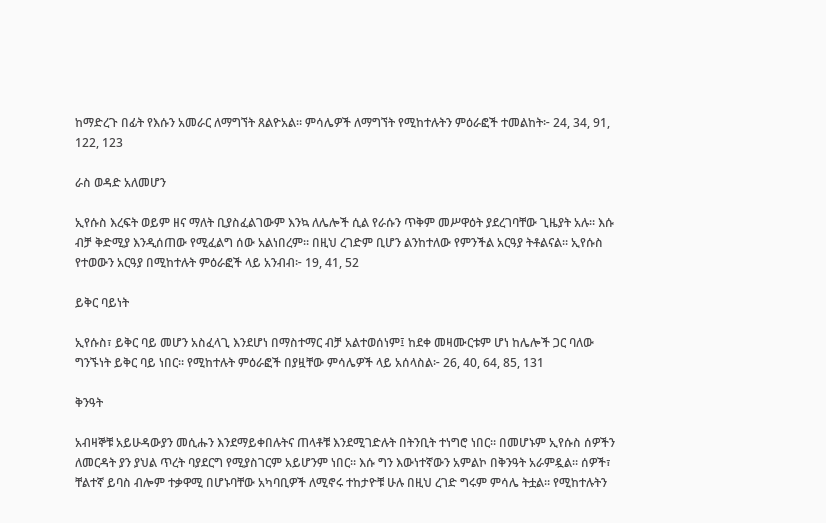ከማድረጉ በፊት የእሱን አመራር ለማግኘት ጸልዮአል። ምሳሌዎች ለማግኘት የሚከተሉትን ምዕራፎች ተመልከት፦ 24, 34, 91, 122, 123

ራስ ወዳድ አለመሆን

ኢየሱስ እረፍት ወይም ዘና ማለት ቢያስፈልገውም እንኳ ለሌሎች ሲል የራሱን ጥቅም መሥዋዕት ያደረገባቸው ጊዜያት አሉ። እሱ ብቻ ቅድሚያ እንዲሰጠው የሚፈልግ ሰው አልነበረም። በዚህ ረገድም ቢሆን ልንከተለው የምንችል አርዓያ ትቶልናል። ኢየሱስ የተወውን አርዓያ በሚከተሉት ምዕራፎች ላይ አንብብ፦ 19, 41, 52

ይቅር ባይነት

ኢየሱስ፣ ይቅር ባይ መሆን አስፈላጊ እንደሆነ በማስተማር ብቻ አልተወሰነም፤ ከደቀ መዛሙርቱም ሆነ ከሌሎች ጋር ባለው ግንኙነት ይቅር ባይ ነበር። የሚከተሉት ምዕራፎች በያዟቸው ምሳሌዎች ላይ አሰላስል፦ 26, 40, 64, 85, 131

ቅንዓት

አብዛኞቹ አይሁዳውያን መሲሑን እንደማይቀበሉትና ጠላቶቹ እንደሚገድሉት በትንቢት ተነግሮ ነበር። በመሆኑም ኢየሱስ ሰዎችን ለመርዳት ያን ያህል ጥረት ባያደርግ የሚያስገርም አይሆንም ነበር። እሱ ግን እውነተኛውን አምልኮ በቅንዓት አራምዷል። ሰዎች፣ ቸልተኛ ይባስ ብሎም ተቃዋሚ በሆኑባቸው አካባቢዎች ለሚኖሩ ተከታዮቹ ሁሉ በዚህ ረገድ ግሩም ምሳሌ ትቷል። የሚከተሉትን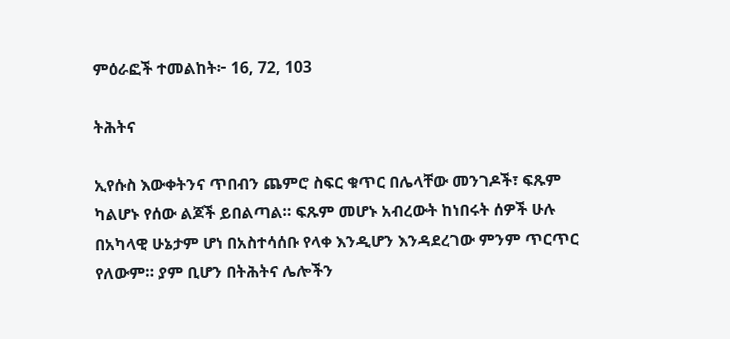ምዕራፎች ተመልከት፦ 16, 72, 103

ትሕትና

ኢየሱስ እውቀትንና ጥበብን ጨምሮ ስፍር ቁጥር በሌላቸው መንገዶች፣ ፍጹም ካልሆኑ የሰው ልጆች ይበልጣል። ፍጹም መሆኑ አብረውት ከነበሩት ሰዎች ሁሉ በአካላዊ ሁኔታም ሆነ በአስተሳሰቡ የላቀ እንዲሆን እንዳደረገው ምንም ጥርጥር የለውም። ያም ቢሆን በትሕትና ሌሎችን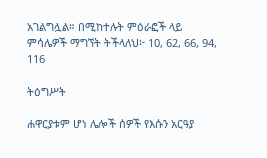አገልግሏል። በሚከተሉት ምዕራፎች ላይ ምሳሌዎች ማግኘት ትችላለህ፦ 10, 62, 66, 94, 116

ትዕግሥት

ሐዋርያቱም ሆነ ሌሎች ሰዎች የእሱን አርዓያ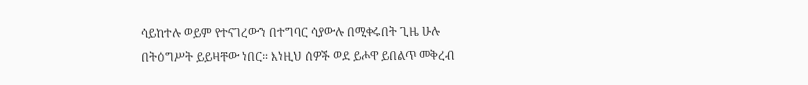ሳይከተሉ ወይም የተናገረውን በተግባር ሳያውሉ በሚቀሩበት ጊዜ ሁሉ በትዕግሥት ይይዛቸው ነበር። እነዚህ ሰዎች ወደ ይሖዋ ይበልጥ መቅረብ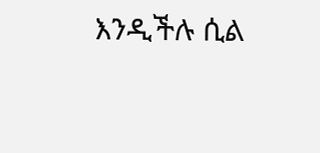እንዲችሉ ሲል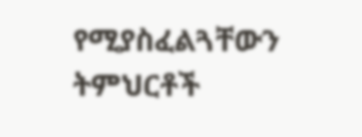የሚያስፈልጓቸውን ትምህርቶች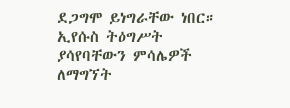ደጋግሞ ይነግራቸው ነበር። ኢየሱስ ትዕግሥት ያሳየባቸውን ምሳሌዎች ለማግኘት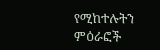የሚከተሉትን ምዕራፎች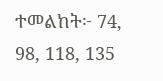ተመልከት፦ 74, 98, 118, 135